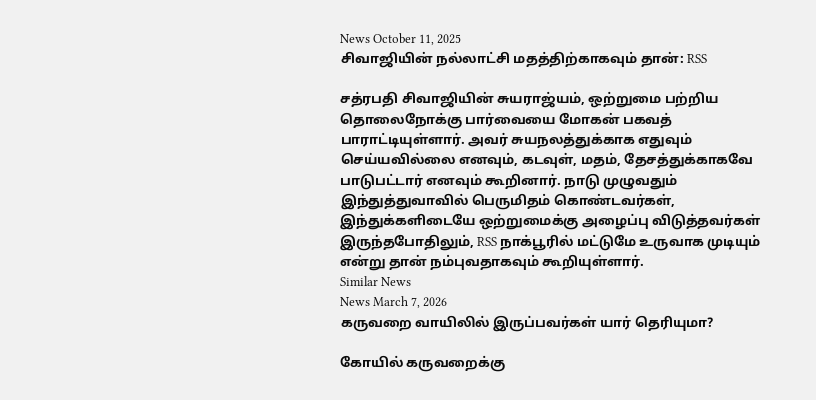News October 11, 2025
சிவாஜியின் நல்லாட்சி மதத்திற்காகவும் தான்: RSS

சத்ரபதி சிவாஜியின் சுயராஜ்யம், ஒற்றுமை பற்றிய தொலைநோக்கு பார்வையை மோகன் பகவத் பாராட்டியுள்ளார். அவர் சுயநலத்துக்காக எதுவும் செய்யவில்லை எனவும், கடவுள், மதம், தேசத்துக்காகவே பாடுபட்டார் எனவும் கூறினார். நாடு முழுவதும் இந்துத்துவாவில் பெருமிதம் கொண்டவர்கள், இந்துக்களிடையே ஒற்றுமைக்கு அழைப்பு விடுத்தவர்கள் இருந்தபோதிலும், RSS நாக்பூரில் மட்டுமே உருவாக முடியும் என்று தான் நம்புவதாகவும் கூறியுள்ளார்.
Similar News
News March 7, 2026
கருவறை வாயிலில் இருப்பவர்கள் யார் தெரியுமா?

கோயில் கருவறைக்கு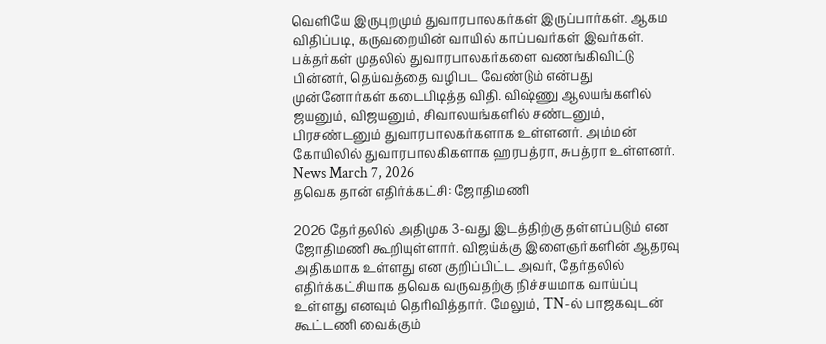வெளியே இருபுறமும் துவாரபாலகர்கள் இருப்பார்கள். ஆகம விதிப்படி, கருவறையின் வாயில் காப்பவர்கள் இவர்கள். பக்தர்கள் முதலில் துவாரபாலகர்களை வணங்கிவிட்டு பின்னர், தெய்வத்தை வழிபட வேண்டும் என்பது முன்னோர்கள் கடைபிடித்த விதி. விஷ்ணு ஆலயங்களில் ஜயனும், விஜயனும், சிவாலயங்களில் சண்டனும், பிரசண்டனும் துவாரபாலகர்களாக உள்ளனர். அம்மன் கோயிலில் துவாரபாலகிகளாக ஹரபத்ரா, சுபத்ரா உள்ளனர்.
News March 7, 2026
தவெக தான் எதிர்க்கட்சி: ஜோதிமணி

2026 தேர்தலில் அதிமுக 3-வது இடத்திற்கு தள்ளப்படும் என ஜோதிமணி கூறியுள்ளார். விஜய்க்கு இளைஞர்களின் ஆதரவு அதிகமாக உள்ளது என குறிப்பிட்ட அவர், தேர்தலில் எதிர்க்கட்சியாக தவெக வருவதற்கு நிச்சயமாக வாய்ப்பு உள்ளது எனவும் தெரிவித்தார். மேலும், TN-ல் பாஜகவுடன் கூட்டணி வைக்கும்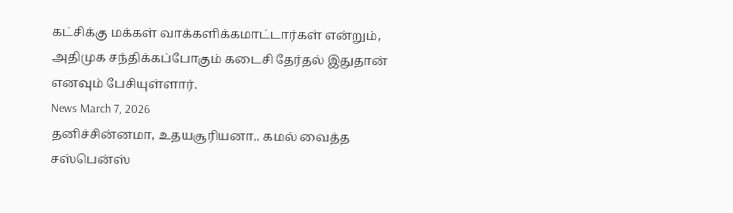கட்சிக்கு மக்கள் வாக்களிக்கமாட்டார்கள் என்றும், அதிமுக சந்திக்கப்போகும் கடைசி தேர்தல் இதுதான் எனவும் பேசியுள்ளார்.
News March 7, 2026
தனிச்சின்னமா, உதயசூரியனா.. கமல் வைத்த சஸ்பென்ஸ்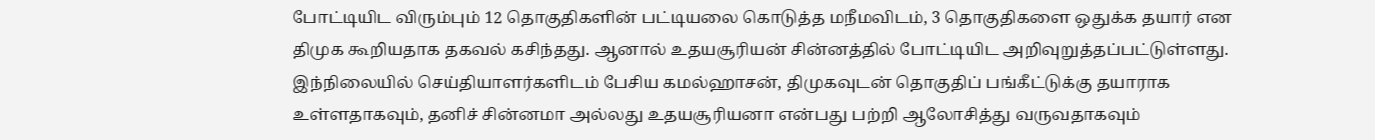போட்டியிட விரும்பும் 12 தொகுதிகளின் பட்டியலை கொடுத்த மநீமவிடம், 3 தொகுதிகளை ஒதுக்க தயார் என திமுக கூறியதாக தகவல் கசிந்தது. ஆனால் உதயசூரியன் சின்னத்தில் போட்டியிட அறிவுறுத்தப்பட்டுள்ளது. இந்நிலையில் செய்தியாளர்களிடம் பேசிய கமல்ஹாசன், திமுகவுடன் தொகுதிப் பங்கீட்டுக்கு தயாராக உள்ளதாகவும், தனிச் சின்னமா அல்லது உதயசூரியனா என்பது பற்றி ஆலோசித்து வருவதாகவும்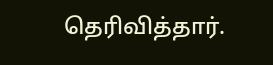தெரிவித்தார்.